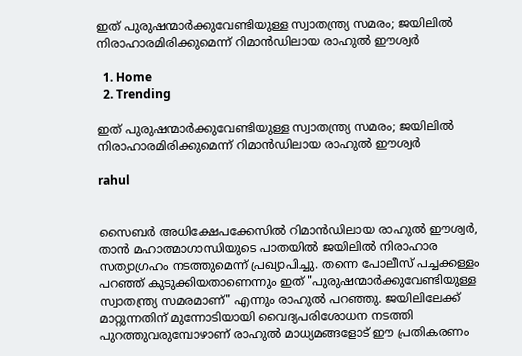ഇത് പുരുഷന്മാർക്കുവേണ്ടിയുള്ള സ്വാതന്ത്ര്യ സമരം; ജയിലിൽ നിരാഹാരമിരിക്കുമെന്ന് റിമാൻഡിലായ രാഹുൽ ഈശ്വർ

  1. Home
  2. Trending

ഇത് പുരുഷന്മാർക്കുവേണ്ടിയുള്ള സ്വാതന്ത്ര്യ സമരം; ജയിലിൽ നിരാഹാരമിരിക്കുമെന്ന് റിമാൻഡിലായ രാഹുൽ ഈശ്വർ

rahul


സൈബർ അധിക്ഷേപക്കേസിൽ റിമാൻഡിലായ രാഹുൽ ഈശ്വർ, താൻ മഹാത്മാഗാന്ധിയുടെ പാതയിൽ ജയിലിൽ നിരാഹാര സത്യാഗ്രഹം നടത്തുമെന്ന് പ്രഖ്യാപിച്ചു. തന്നെ പോലീസ് പച്ചക്കള്ളം പറഞ്ഞ് കുടുക്കിയതാണെന്നും ഇത് "പുരുഷന്മാർക്കുവേണ്ടിയുള്ള സ്വാതന്ത്ര്യ സമരമാണ്" എന്നും രാഹുൽ പറഞ്ഞു. ജയിലിലേക്ക് മാറ്റുന്നതിന് മുന്നോടിയായി വൈദ്യപരിശോധന നടത്തി പുറത്തുവരുമ്പോഴാണ് രാഹുൽ മാധ്യമങ്ങളോട് ഈ പ്രതികരണം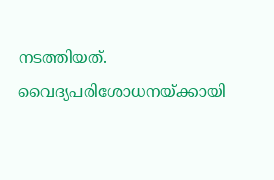നടത്തിയത്. വൈദ്യപരിശോധനയ്ക്കായി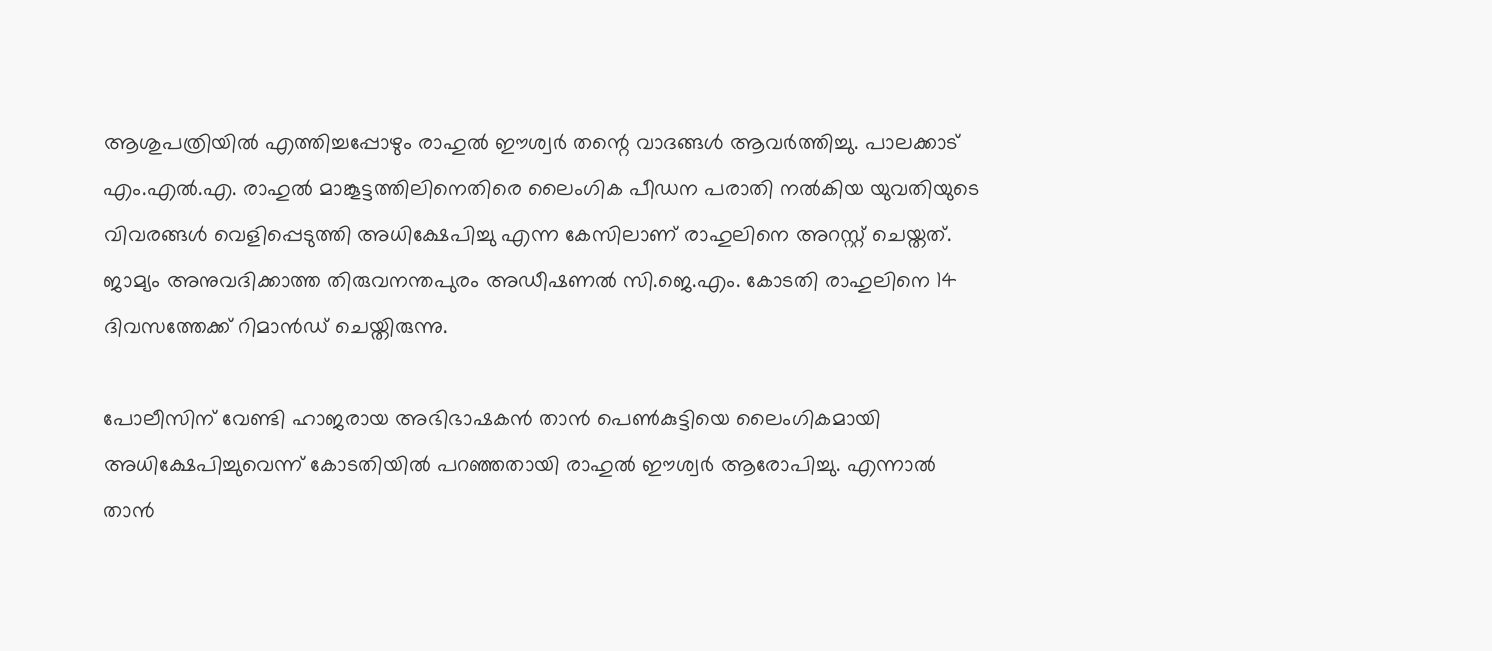ആശുപത്രിയിൽ എത്തിച്ചപ്പോഴും രാഹുൽ ഈശ്വർ തന്റെ വാദങ്ങൾ ആവർത്തിച്ചു. പാലക്കാട് എം.എൽ.എ. രാഹുൽ മാങ്കൂട്ടത്തിലിനെതിരെ ലൈംഗിക പീഡന പരാതി നൽകിയ യുവതിയുടെ വിവരങ്ങൾ വെളിപ്പെടുത്തി അധിക്ഷേപിച്ചു എന്ന കേസിലാണ് രാഹുലിനെ അറസ്റ്റ് ചെയ്തത്. ജാമ്യം അനുവദിക്കാത്ത തിരുവനന്തപുരം അഡീഷണൽ സി.ജെ.എം. കോടതി രാഹുലിനെ 14 ദിവസത്തേക്ക് റിമാൻഡ് ചെയ്തിരുന്നു.

പോലീസിന് വേണ്ടി ഹാജരായ അഭിഭാഷകൻ താൻ പെൺകുട്ടിയെ ലൈംഗികമായി അധിക്ഷേപിച്ചുവെന്ന് കോടതിയിൽ പറഞ്ഞതായി രാഹുൽ ഈശ്വർ ആരോപിച്ചു. എന്നാൽ താൻ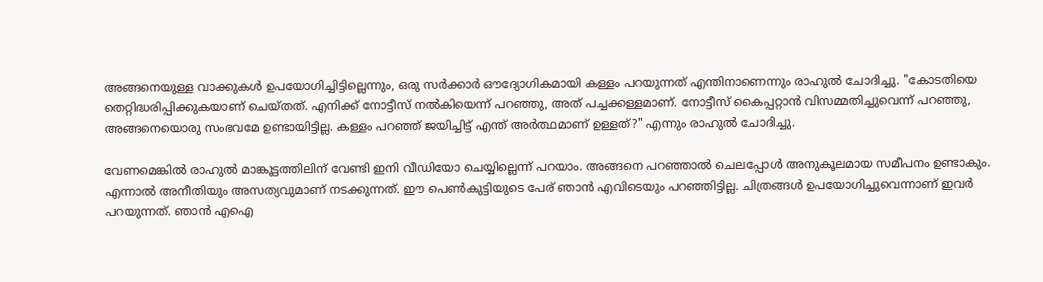അങ്ങനെയുള്ള വാക്കുകൾ ഉപയോഗിച്ചിട്ടില്ലെന്നും, ഒരു സർക്കാർ ഔദ്യോഗികമായി കള്ളം പറയുന്നത് എന്തിനാണെന്നും രാഹുൽ ചോദിച്ചു. "കോടതിയെ തെറ്റിദ്ധരിപ്പിക്കുകയാണ് ചെയ്തത്. എനിക്ക് നോട്ടീസ് നൽകിയെന്ന് പറഞ്ഞു, അത് പച്ചക്കള്ളമാണ്. നോട്ടീസ് കൈപ്പറ്റാൻ വിസമ്മതിച്ചുവെന്ന് പറഞ്ഞു, അങ്ങനെയൊരു സംഭവമേ ഉണ്ടായിട്ടില്ല. കള്ളം പറഞ്ഞ് ജയിച്ചിട്ട് എന്ത് അർത്ഥമാണ് ഉള്ളത്?" എന്നും രാഹുൽ ചോദിച്ചു.

വേണമെങ്കില്‍ രാഹുല്‍ മാങ്കൂട്ടത്തിലിന് വേണ്ടി ഇനി വീഡിയോ ചെയ്യില്ലെന്ന് പറയാം. അങ്ങനെ പറഞ്ഞാല്‍ ചെലപ്പോള്‍ അനുകൂലമായ സമീപനം ഉണ്ടാകും. എന്നാല്‍ അനീതിയും അസത്യവുമാണ് നടക്കുന്നത്. ഈ പെണ്‍കുട്ടിയുടെ പേര് ഞാന്‍ എവിടെയും പറഞ്ഞിട്ടില്ല. ചിത്രങ്ങള്‍ ഉപയോഗിച്ചുവെന്നാണ് ഇവര്‍ പറയുന്നത്. ഞാന്‍ എഐ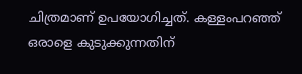ചിത്രമാണ് ഉപയോഗിച്ചത്. കള്ളംപറഞ്ഞ് ഒരാളെ കുടുക്കുന്നതിന്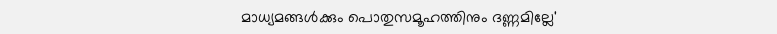മാധ്യമങ്ങള്‍ക്കും പൊതുസമൂഹത്തിനും ദണ്ണമില്ലേ'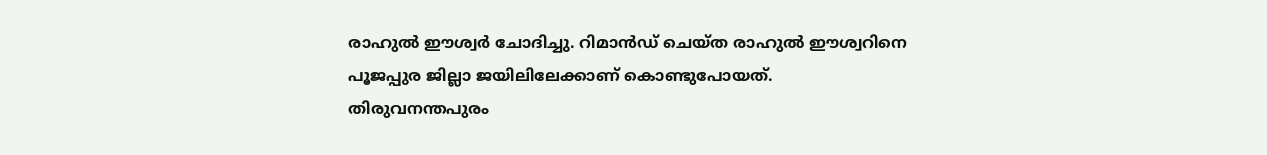രാഹുല്‍ ഈശ്വര്‍ ചോദിച്ചു. റിമാന്‍ഡ് ചെയ്ത രാഹുല്‍ ഈശ്വറിനെ പൂജപ്പുര ജില്ലാ ജയിലിലേക്കാണ് കൊണ്ടുപോയത്. തിരുവനന്തപുരം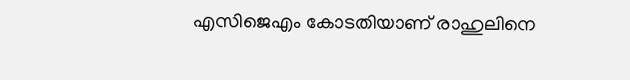എസിജെഎം കോടതിയാണ് രാഹുലിനെ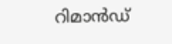റിമാന്‍ഡ്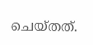ചെയ്തത്.